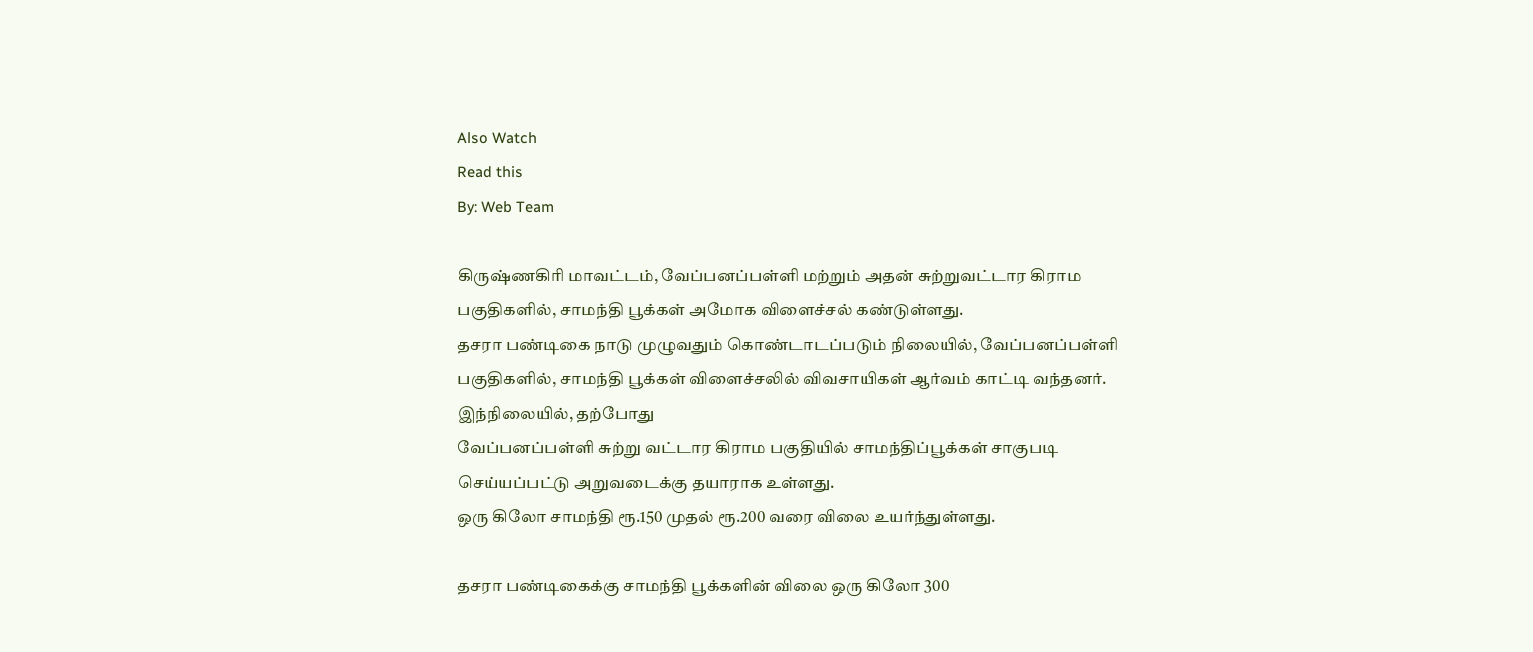Also Watch
Read this
By: Web Team

கிருஷ்ணகிரி மாவட்டம், வேப்பனப்பள்ளி மற்றும் அதன் சுற்றுவட்டார கிராம பகுதிகளில், சாமந்தி பூக்கள் அமோக விளைச்சல் கண்டுள்ளது.
தசரா பண்டிகை நாடு முழுவதும் கொண்டாடப்படும் நிலையில், வேப்பனப்பள்ளி பகுதிகளில், சாமந்தி பூக்கள் விளைச்சலில் விவசாயிகள் ஆர்வம் காட்டி வந்தனர். இந்நிலையில், தற்போது
வேப்பனப்பள்ளி சுற்று வட்டார கிராம பகுதியில் சாமந்திப்பூக்கள் சாகுபடி செய்யப்பட்டு அறுவடைக்கு தயாராக உள்ளது.
ஒரு கிலோ சாமந்தி ரூ.150 முதல் ரூ.200 வரை விலை உயர்ந்துள்ளது.

தசரா பண்டிகைக்கு சாமந்தி பூக்களின் விலை ஒரு கிலோ 300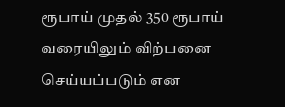ரூபாய் முதல் 350 ரூபாய் வரையிலும் விற்பனை செய்யப்படும் என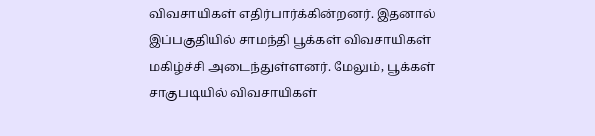விவசாயிகள் எதிர்பார்க்கின்றனர். இதனால் இப்பகுதியில் சாமந்தி பூக்கள் விவசாயிகள் மகிழ்ச்சி அடைந்துள்ளனர். மேலும், பூக்கள் சாகுபடியில் விவசாயிகள்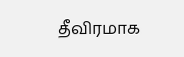தீவிரமாக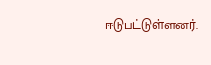ஈடுபட்டுள்ளனர்.